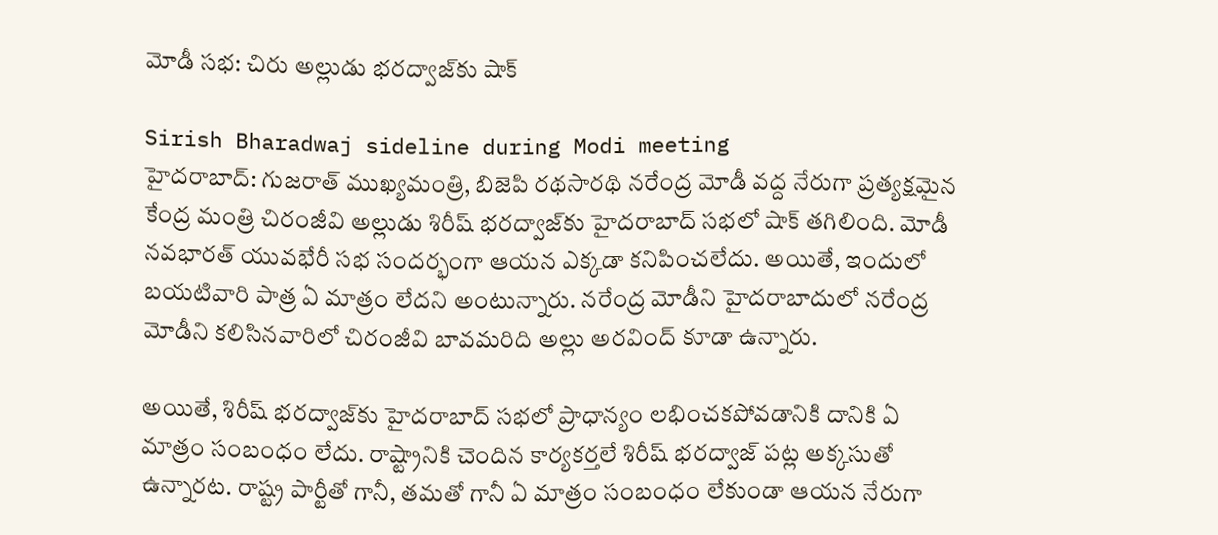మోడీ సభ: చిరు అల్లుడు భరద్వాజ్‌కు షాక్

Sirish Bharadwaj sideline during Modi meeting
హైదరాబాద్: గుజరాత్ ముఖ్యమంత్రి, బిజెపి రథసారథి నరేంద్ర మోడీ వద్ద నేరుగా ప్రత్యక్షమైన కేంద్ర మంత్రి చిరంజీవి అల్లుడు శిరీష్ భరద్వాజ్‌కు హైదరాబాద్ సభలో షాక్ తగిలింది. మోడీ నవభారత్ యువభేరీ సభ సందర్భంగా ఆయన ఎక్కడా కనిపించలేదు. అయితే, ఇందులో బయటివారి పాత్ర ఏ మాత్రం లేదని అంటున్నారు. నరేంద్ర మోడీని హైదరాబాదులో నరేంద్ర మోడీని కలిసినవారిలో చిరంజీవి బావమరిది అల్లు అరవింద్ కూడా ఉన్నారు.

అయితే, శిరీష్ భరద్వాజ్‌కు హైదరాబాద్ సభలో ప్రాధాన్యం లభించకపోవడానికి దానికి ఏ మాత్రం సంబంధం లేదు. రాష్ట్రానికి చెందిన కార్యకర్తలే శిరీష్ భరద్వాజ్ పట్ల అక్కసుతో ఉన్నారట. రాష్ట్ర పార్టీతో గానీ, తమతో గానీ ఏ మాత్రం సంబంధం లేకుండా ఆయన నేరుగా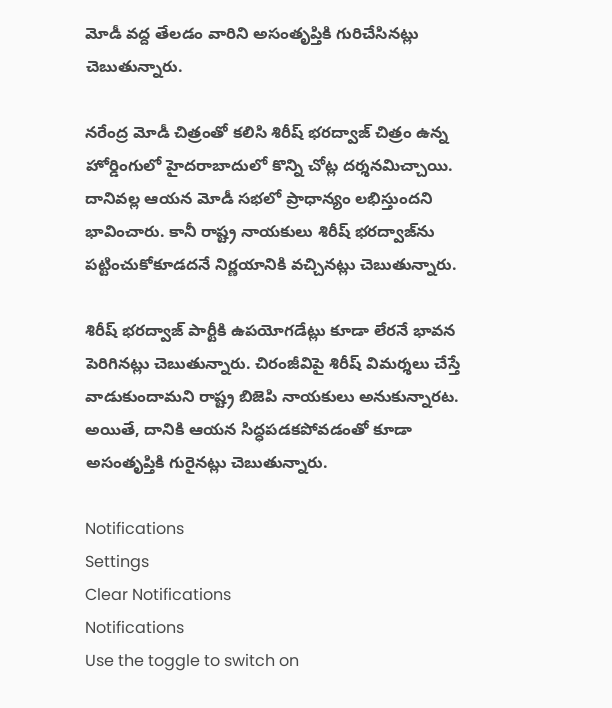మోడీ వద్ద తేలడం వారిని అసంతృప్తికి గురిచేసినట్లు చెబుతున్నారు.

నరేంద్ర మోడీ చిత్రంతో కలిసి శిరీష్ భరద్వాజ్ చిత్రం ఉన్న హోర్డింగులో హైదరాబాదులో కొన్ని చోట్ల దర్శనమిచ్చాయి. దానివల్ల ఆయన మోడీ సభలో ప్రాధాన్యం లభిస్తుందని భావించారు. కానీ రాష్ట్ర నాయకులు శిరీష్ భరద్వాజ్‌ను పట్టించుకోకూడదనే నిర్ణయానికి వచ్చినట్లు చెబుతున్నారు.

శిరీష్ భరద్వాజ్ పార్టీకి ఉపయోగడేట్లు కూడా లేరనే భావన పెరిగినట్లు చెబుతున్నారు. చిరంజీవిపై శిరీష్ విమర్శలు చేస్తే వాడుకుందామని రాష్ట్ర బిజెపి నాయకులు అనుకున్నారట. అయితే, దానికి ఆయన సిద్ధపడకపోవడంతో కూడా అసంతృప్తికి గురైనట్లు చెబుతున్నారు.

Notifications
Settings
Clear Notifications
Notifications
Use the toggle to switch on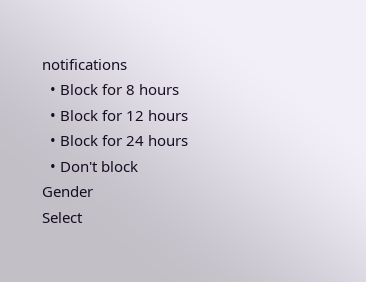notifications
  • Block for 8 hours
  • Block for 12 hours
  • Block for 24 hours
  • Don't block
Gender
Select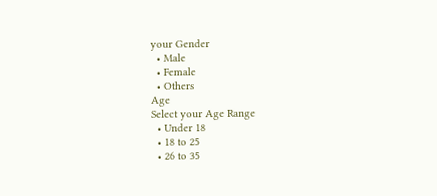your Gender
  • Male
  • Female
  • Others
Age
Select your Age Range
  • Under 18
  • 18 to 25
  • 26 to 35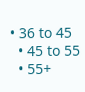• 36 to 45
  • 45 to 55
  • 55+